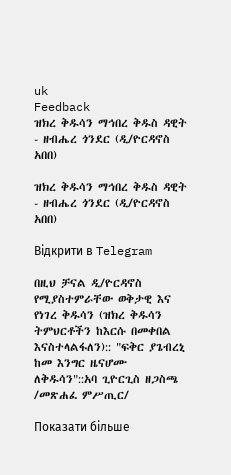uk
Feedback
ዝክረ ቅዱሳን ማኅበረ ቅዱስ ዳዊት - ዘብሔረ ጎንደር (ዲ/ዮርዳኖስ አበበ)

ዝክረ ቅዱሳን ማኅበረ ቅዱስ ዳዊት - ዘብሔረ ጎንደር (ዲ/ዮርዳኖስ አበበ)

Відкрити в Telegram

በዚህ ቻናል ዲ/ዮርዳኖስ የሚያስተምራቸው ወቅታዊ እና የነገረ ቅዱሳን (ዝክረ ቅዱሳን ትምህርቶችን ከእርሱ በመቀበል እናስተላልፋለን):: "ፍቅር ያጌብረኒ ከመ እንግር ዜናሆሙ ለቅዱሳን"::አባ ጊዮርጊስ ዘጋስጫ /መጽሐፈ ምሥጢር/

Показати більше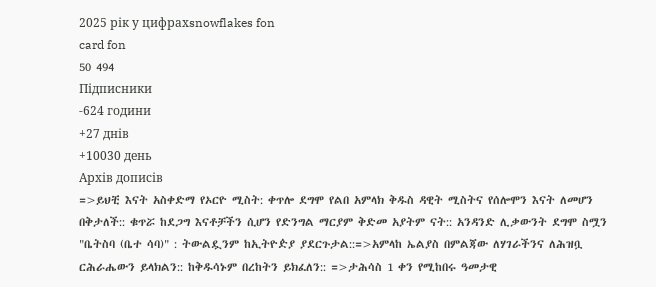2025 рік у цифрахsnowflakes fon
card fon
50 494
Підписники
-624 години
+27 днів
+10030 день
Архів дописів
=>ይህቺ እናት አስቀድማ የኦርዮ ሚስት: ቀጥሎ ደግሞ የልበ አምላክ ቅዱስ ዳዊት ሚስትና የሰሎሞን እናት ለመሆን በቅታለች:: ቁጥሯ ከደጋግ እናቶቻችን ሲሆን የድንግል ማርያም ቅድመ አያትም ናት:: አንዳንድ ሊቃውንት ደግሞ ስሟን "ቤትስባ (ቤተ ሳባ)" : ትውልዷንም ከኢትዮዽያ ያደርጉታል::=>አምላከ ኤልያስ በምልጃው ለሃገራችንና ለሕዝቧ ርሕራሔውን ይላክልን:: ከቅዱሳኑም በረከትን ይክፈለን:: =>ታሕሳስ 1 ቀን የሚከበሩ ዓመታዊ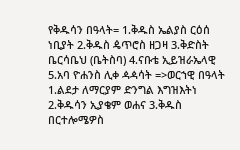የቅዱሳን በዓላት= 1.ቅዱስ ኤልያስ ርዕሰ ነቢያት 2.ቅዱስ ዼጥሮስ ዘጋዛ 3.ቅድስት ቤርሳቤህ (ቤትስባ) 4.ናቡቴ ኢይዝራኤላዊ 5.አባ ዮሐንስ ሊቀ ዻዻሳት =>ወርኀዊ በዓላት 1.ልደታ ለማርያም ድንግል እግዝእትነ 2.ቅዱሳን ኢያቄም ወሐና 3.ቅዱስ በርተሎሜዎስ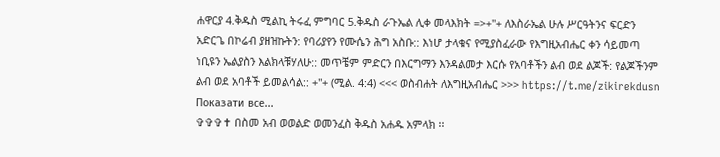ሐዋርያ 4.ቅዱስ ሚልኪ ትሩፈ ምግባር 5.ቅዱስ ራጉኤል ሊቀ መላእክት =>+"+ ለእስራኤል ሁሉ ሥርዓትንና ፍርድን አድርጌ በኮሬብ ያዘዝኩትን: የባሪያየን የሙሴን ሕግ አስቡ:: እነሆ ታላቁና የሚያስፈራው የእግዚአብሔር ቀን ሳይመጣ ነቢዩን ኤልያስን እልክላቹሃለሁ:: መጥቼም ምድርን በእርግማን እንዳልመታ እርሱ የአባቶችን ልብ ወደ ልጆች: የልጆችንም ልብ ወደ አባቶች ይመልሳል:: +"+ (ሚል. 4:4) <<< ወስብሐት ለእግዚአብሔር >>> https://t.me/zikirekdusn
Показати все...
✞✞✞✝ በስመ አብ ወወልድ ወመንፈስ ቅዱስ አሐዱ አምላክ ፡፡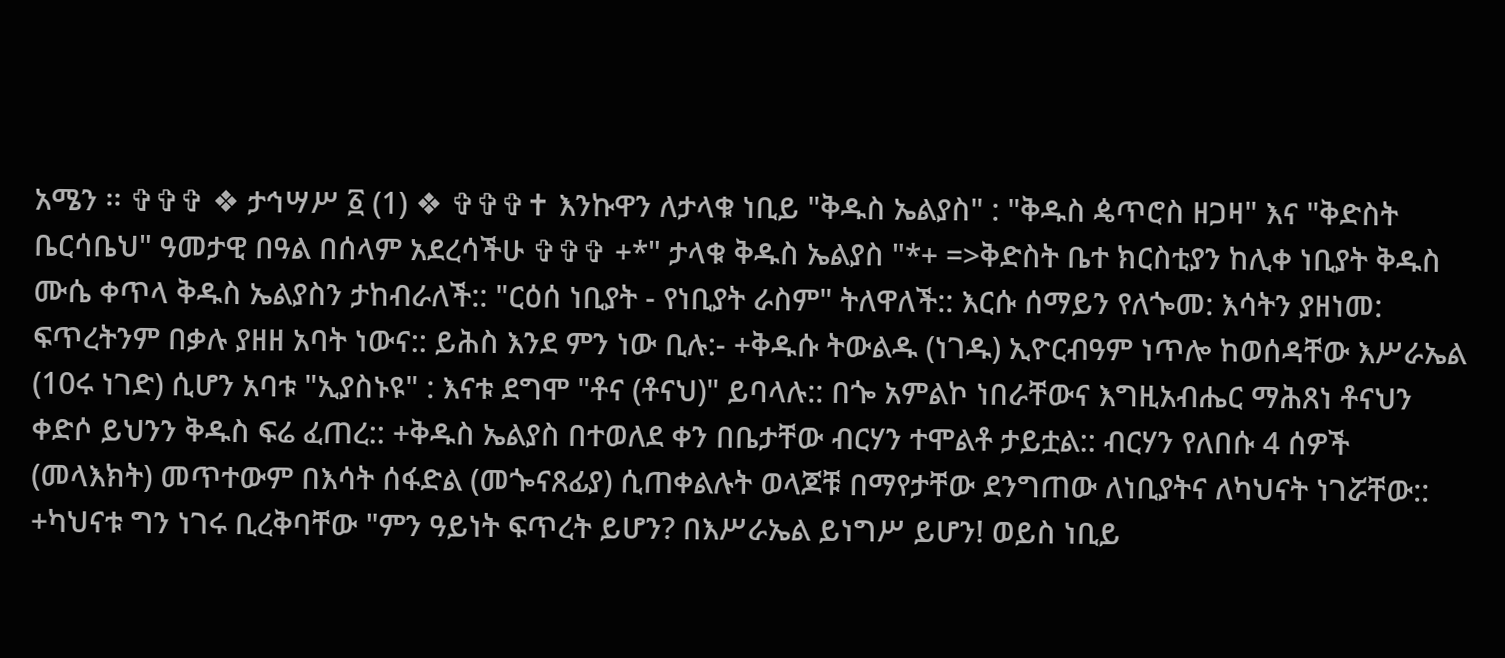አሜን ፡፡ ✞✞✞ ❖ ታኅሣሥ ፩ (1) ❖ ✞✞✞✝ እንኩዋን ለታላቁ ነቢይ "ቅዱስ ኤልያስ" : "ቅዱስ ዼጥሮስ ዘጋዛ" እና "ቅድስት ቤርሳቤህ" ዓመታዊ በዓል በሰላም አደረሳችሁ ✞✞✞ +*" ታላቁ ቅዱስ ኤልያስ "*+ =>ቅድስት ቤተ ክርስቲያን ከሊቀ ነቢያት ቅዱስ ሙሴ ቀጥላ ቅዱስ ኤልያስን ታከብራለች:: "ርዕሰ ነቢያት - የነቢያት ራስም" ትለዋለች:: እርሱ ሰማይን የለጐመ: እሳትን ያዘነመ: ፍጥረትንም በቃሉ ያዘዘ አባት ነውና:: ይሕስ እንደ ምን ነው ቢሉ:- +ቅዱሱ ትውልዱ (ነገዱ) ኢዮርብዓም ነጥሎ ከወሰዳቸው እሥራኤል (10ሩ ነገድ) ሲሆን አባቱ "ኢያስኑዩ" : እናቱ ደግሞ "ቶና (ቶናህ)" ይባላሉ:: በጐ አምልኮ ነበራቸውና እግዚአብሔር ማሕጸነ ቶናህን ቀድሶ ይህንን ቅዱስ ፍሬ ፈጠረ:: +ቅዱስ ኤልያስ በተወለደ ቀን በቤታቸው ብርሃን ተሞልቶ ታይቷል:: ብርሃን የለበሱ 4 ሰዎች (መላእክት) መጥተውም በእሳት ሰፋድል (መጐናጸፊያ) ሲጠቀልሉት ወላጆቹ በማየታቸው ደንግጠው ለነቢያትና ለካህናት ነገሯቸው:: +ካህናቱ ግን ነገሩ ቢረቅባቸው "ምን ዓይነት ፍጥረት ይሆን? በእሥራኤል ይነግሥ ይሆን! ወይስ ነቢይ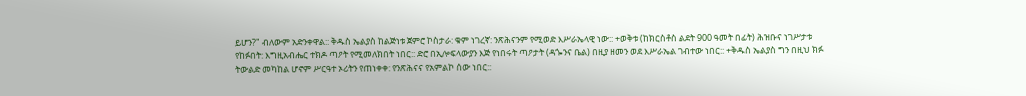ይሆን?" ብለውም አድንቀዋል:: ቅዱስ ኤልያስ ከልጅነቱ ጀምሮ ኮስታራ: ቁም ነገረኛ: ንጽሕናንም የሚወድ እሥራኤላዊ ነው:: +ወቅቱ (ከክርስቶስ ልደት 900 ዓመት በፊት) ሕዝቡና ነገሥታቱ የከፉበት: እግዚአብሔር ተክዶ ጣዖት የሚመለክበት ነበር:: ድሮ በኢሎፍላውያን እጅ የነበሩት ጣዖታት (ዳጐንና ቤል) በዚያ ዘመን ወደ እሥራኤል ገብተው ነበር:: +ቅዱስ ኤልያስ ግን በዚህ ክፉ ትውልድ መካከል ሆኖም ሥርዓተ ኦሪትን የጠነቀቀ: የንጽሕናና የአምልኮ ሰው ነበር::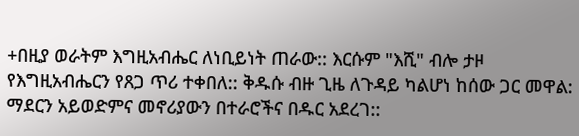+በዚያ ወራትም እግዚአብሔር ለነቢይነት ጠራው:: እርሱም "እሺ" ብሎ ታዞ የእግዚአብሔርን የጸጋ ጥሪ ተቀበለ:: ቅዱሱ ብዙ ጊዜ ለጉዳይ ካልሆነ ከሰው ጋር መዋል: ማደርን አይወድምና መኖሪያውን በተራሮችና በዱር አደረገ::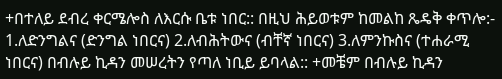+በተለይ ደብረ ቀርሜሎስ ለእርሱ ቤቱ ነበር:: በዚህ ሕይወቱም ከመልከ ጼዴቅ ቀጥሎ:- 1.ለድንግልና (ድንግል ነበርና) 2.ለብሕትውና (ብቸኛ ነበርና) 3.ለምንኩስና (ተሐራሚ ነበርና) በብሉይ ኪዳን መሠረትን የጣለ ነቢይ ይባላል:: +መቼም በብሉይ ኪዳን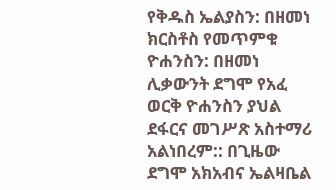የቅዱስ ኤልያስን: በዘመነ ክርስቶስ የመጥምቁ ዮሐንስን: በዘመነ ሊቃውንት ደግሞ የአፈ ወርቅ ዮሐንስን ያህል ደፋርና መገሥጽ አስተማሪ አልነበረም:: በጊዜው ደግሞ አክአብና ኤልዛቤል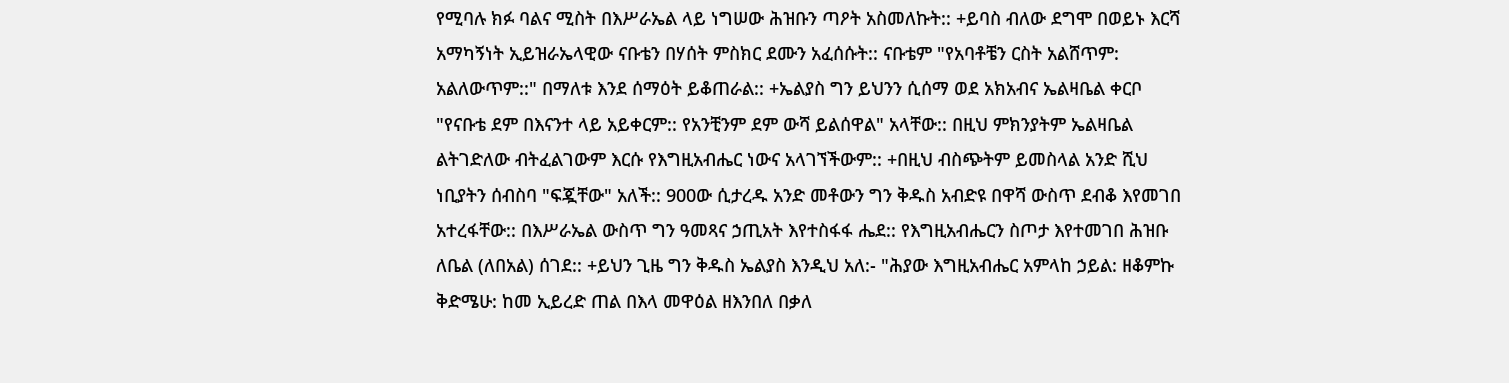የሚባሉ ክፉ ባልና ሚስት በእሥራኤል ላይ ነግሠው ሕዝቡን ጣዖት አስመለኩት:: +ይባስ ብለው ደግሞ በወይኑ እርሻ አማካኝነት ኢይዝራኤላዊው ናቡቴን በሃሰት ምስክር ደሙን አፈሰሱት:: ናቡቴም "የአባቶቼን ርስት አልሸጥም: አልለውጥም::" በማለቱ እንደ ሰማዕት ይቆጠራል:: +ኤልያስ ግን ይህንን ሲሰማ ወደ አክአብና ኤልዛቤል ቀርቦ "የናቡቴ ደም በእናንተ ላይ አይቀርም:: የአንቺንም ደም ውሻ ይልሰዋል" አላቸው:: በዚህ ምክንያትም ኤልዛቤል ልትገድለው ብትፈልገውም እርሱ የእግዚአብሔር ነውና አላገኘችውም:: +በዚህ ብስጭትም ይመስላል አንድ ሺህ ነቢያትን ሰብስባ "ፍጇቸው" አለች:: 900ው ሲታረዱ አንድ መቶውን ግን ቅዱስ አብድዩ በዋሻ ውስጥ ደብቆ እየመገበ አተረፋቸው:: በእሥራኤል ውስጥ ግን ዓመጻና ኃጢአት እየተስፋፋ ሔደ:: የእግዚአብሔርን ስጦታ እየተመገበ ሕዝቡ ለቤል (ለበአል) ሰገደ:: +ይህን ጊዜ ግን ቅዱስ ኤልያስ እንዲህ አለ:- "ሕያው እግዚአብሔር አምላከ ኃይል: ዘቆምኩ ቅድሜሁ: ከመ ኢይረድ ጠል በእላ መዋዕል ዘእንበለ በቃለ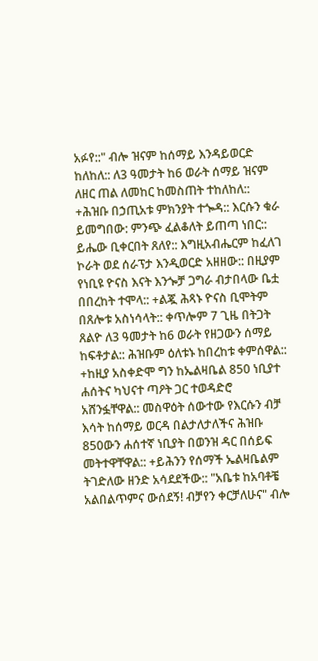አፉየ::" ብሎ ዝናም ከሰማይ እንዳይወርድ ከለከለ:: ለ3 ዓመታት ከ6 ወራት ሰማይ ዝናም ለዘር ጠል ለመከር ከመስጠት ተከለከለ:: +ሕዝቡ በኃጢአቱ ምክንያት ተጐዳ:: እርሱን ቁራ ይመግበው: ምንጭ ፈልቆለት ይጠጣ ነበር:: ይሔው ቢቀርበት ጸለየ:: እግዚአብሔርም ከፈለገ ኮራት ወደ ሰራፕታ እንዲወርድ አዘዘው:: በዚያም የነቢዩ ዮናስ እናት እንጐቻ ጋግራ ብታበላው ቤቷ በበረከት ተሞላ:: +ልጇ ሕጻኑ ዮናስ ቢሞትም በጸሎቱ አስነሳላት:: ቀጥሎም 7 ጊዜ በትጋት ጸልዮ ለ3 ዓመታት ከ6 ወራት የዘጋውን ሰማይ ከፍቶታል:: ሕዝቡም ዕለቱኑ ከበረከቱ ቀምሰዋል:: +ከዚያ አስቀድሞ ግን ከኤልዛቤል 850 ነቢያተ ሐሰትና ካህናተ ጣዖት ጋር ተወዳድሮ አሸንፏቸዋል:: መስዋዕት ሰውተው የእርሱን ብቻ እሳት ከሰማይ ወርዳ በልታለታለችና ሕዝቡ 850ውን ሐሰተኛ ነቢያት በወንዝ ዳር በሰይፍ መትተዋቸዋል:: +ይሕንን የሰማች ኤልዛቤልም ትገድለው ዘንድ አሳደደችው:: "አቤቱ ከአባቶቼ አልበልጥምና ውሰደኝ! ብቻየን ቀርቻለሁና" ብሎ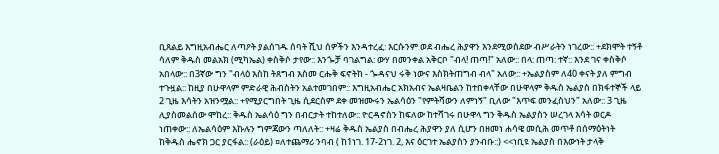ቢጸልይ እግዚአብሔር ለጣዖት ያልሰገዱ ሰባት ሺህ ሰዎችን እንዳተረፈ: እርሱንም ወደ ብሔረ ሕያዋን እንደሚወስደው ብሥራትን ነገረው:: +ደክሞት ተኝቶ ሳለም ቅዱስ መልአክ (ሚካኤል) ቀስቅሶ ታየው:: እንጐቻ ባገልግል: ውሃ በመንቀል አቅርቦ "ብላ! ጠጣ!" አለው:: በላ: ጠጣ: ተኛ:: እንደ ገና ቀስቅሶ አበላው:: በ3ኛው ግን "ብላዕ እስከ ትጸግብ እስመ ርሑቅ ፍኖትከ - ጐዳናህ ሩቅ ነውና እስክትጠግብ ብላ" አለው:: +ኤልያስም ለ40 ቀናት ያለ ምግብ ተጉዟል:: ከዚያ በሁዋላም ምድራዊ ሕብስትን አልተመገበም:: እግዚአብሔር አክአብና ኤልዛቤልን ከተበቀላቸው በሁዋላም ቅዱስ ኤልያስ በክፋተኞች ላይ 2 ጊዜ እሳትን አዝንሟል:: +የሚያርግበት ጊዜ ሲደርስም ደቀ መዝሙሩን ኤልሳዕን "የምትሻውን ለምነኝ" ቢለው "እጥፍ መንፈስህን" አለው:: 3 ጊዜ ሊያስመልሰው ሞከረ:: ቅዱስ ኤልሳዕ ግን በብርታት ተከተለው:: ዮርዳኖስን ከፍለው ከተሻገሩ በሁዋላ ግን ቅዱስ ኤልያስን ሠረገላ እሳት ወርዶ ነጠቀው:: ለኤልሳዕም እኩሉን ግምጃውን ጣለለት:: +ዛሬ ቅዱስ ኤልያስ በብሔረ ሕያዋን ያለ ሲሆን በዘመነ ሐሳዌ መሲሕ መጥቶ በሰማዕትነት ከቅዱስ ሔኖክ ጋር ያርፋል:: (ራዕይ) ¤ለተጨማሪ ንባብ ( ከ1ነገ. 17-2ነገ. 2, እና ዕርገተ ኤልያስን ያንብቡ::) <<ነቢዩ ኤልያስ በእውነት ታላቅ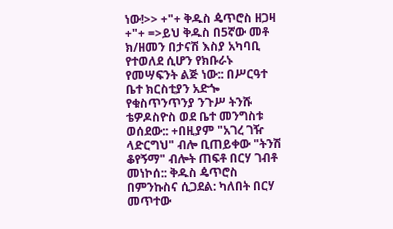ነው!>> +"+ ቅዱስ ዼጥሮስ ዘጋዛ +"+ =>ይህ ቅዱስ በ5ኛው መቶ ክ/ዘመን በታናሽ እስያ አካባቢ የተወለደ ሲሆን የክቡራኑ የመሣፍንት ልጅ ነው:: በሥርዓተ ቤተ ክርስቲያን አድጐ የቁስጥንጥንያ ንጉሥ ትንሹ ቴዎዶስዮስ ወደ ቤተ መንግስቱ ወሰደው:: +በዚያም "አገረ ገዥ ላድርግህ" ብሎ ቢጠይቀው "ትንሽ ቆየኝማ" ብሎት ጠፍቶ በርሃ ገብቶ መነኮሰ:: ቅዱስ ዼጥሮስ በምንኩስና ሲጋደል: ካለበት በርሃ መጥተው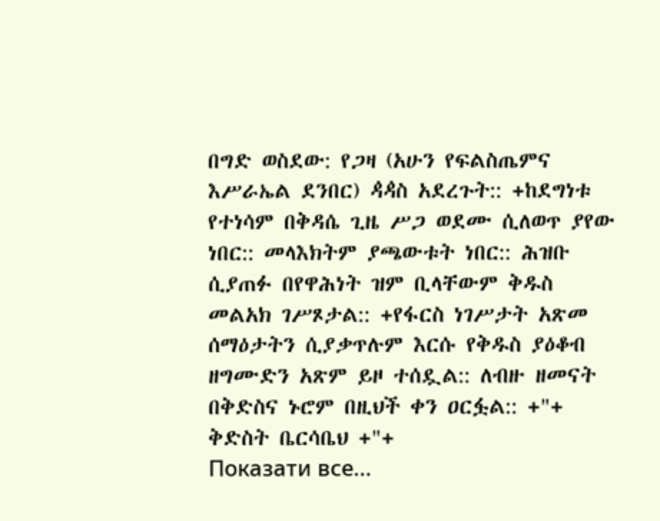በግድ ወስደው: የጋዛ (አሁን የፍልስጤምና እሥራኤል ደንበር) ዻዻስ አደረጉት:: +ከደግነቱ የተነሳም በቅዳሴ ጊዜ ሥጋ ወደሙ ሲለወጥ ያየው ነበር:: መላእክትም ያጫውቱት ነበር:: ሕዝቡ ሲያጠፉ በየዋሕነት ዝም ቢላቸውም ቅዱስ መልአክ ገሥጾታል:: +የፋርስ ነገሥታት አጽመ ሰማዕታትን ሲያቃጥሉም እርሱ የቅዱስ ያዕቆብ ዘግሙድን አጽም ይዞ ተሰዷል:: ለብዙ ዘመናት በቅድስና ኑሮም በዚህች ቀን ዐርፏል:: +"+ ቅድስት ቤርሳቤህ +"+
Показати все...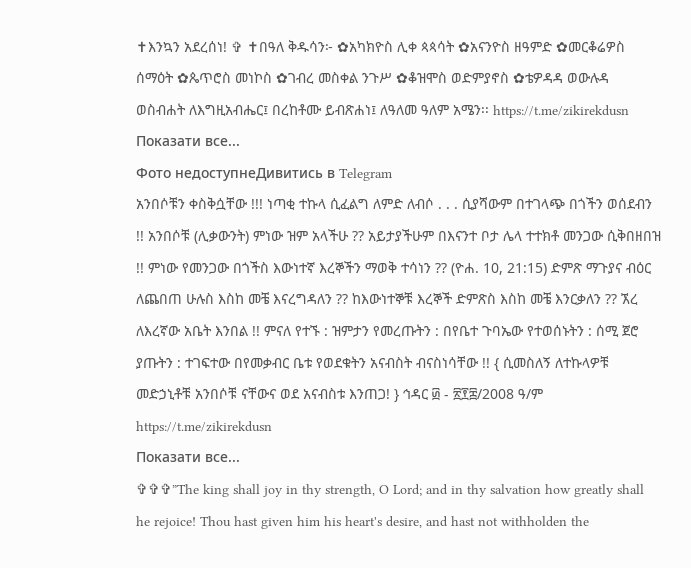✝እንኳን አደረሰነ! ✞ ✝በዓለ ቅዱሳን፦ ✿አካክዮስ ሊቀ ጳጳሳት ✿አናንዮስ ዘዓምድ ✿መርቆሬዎስ ሰማዕት ✿ጴጥሮስ መነኮስ ✿ገብረ መስቀል ንጉሥ ✿ቆዝሞስ ወድምያኖስ ✿ቴዎዳዳ ወውሉዳ ወስብሐት ለእግዚአብሔር፤ በረከቶሙ ይብጽሐነ፤ ለዓለመ ዓለም አሜን፡፡ https://t.me/zikirekdusn
Показати все...
Фото недоступнеДивитись в Telegram
አንበሶቹን ቀስቅሷቸው !!! ነጣቂ ተኩላ ሲፈልግ ለምድ ለብሶ . . . ሲያሻውም በተገላጭ በጎችን ወሰደብን !! አንበሶቹ (ሊቃውንት) ምነው ዝም አላችሁ ?? አይታያችሁም በእናንተ ቦታ ሌላ ተተክቶ መንጋው ሲቅበዘበዝ !! ምነው የመንጋው በጎችስ እውነተኛ እረኞችን ማወቅ ተሳነን ?? (ዮሐ. 10, 21:15) ድምጽ ማጉያና ብዕር ለጨበጠ ሁሉስ እስከ መቼ እናረግዳለን ?? ከእውነተኞቹ እረኞች ድምጽስ እስከ መቼ እንርቃለን ?? ኧረ ለእረኛው አቤት እንበል !! ምናለ የተኙ : ዝምታን የመረጡትን : በየቤተ ጉባኤው የተወሰኑትን : ሰሚ ጀሮ ያጡትን : ተገፍተው በየመቃብር ቤቱ የወደቁትን አናብስት ብናስነሳቸው !! { ሲመስለኝ ለተኩላዎቹ መድኃኒቶቹ አንበሶቹ ናቸውና ወደ አናብስቱ እንጠጋ! } ኅዳር ፴ - ፳፻፰/2008 ዓ/ም https://t.me/zikirekdusn
Показати все...
✞✞✞”The king shall joy in thy strength, O Lord; and in thy salvation how greatly shall he rejoice! Thou hast given him his heart's desire, and hast not withholden the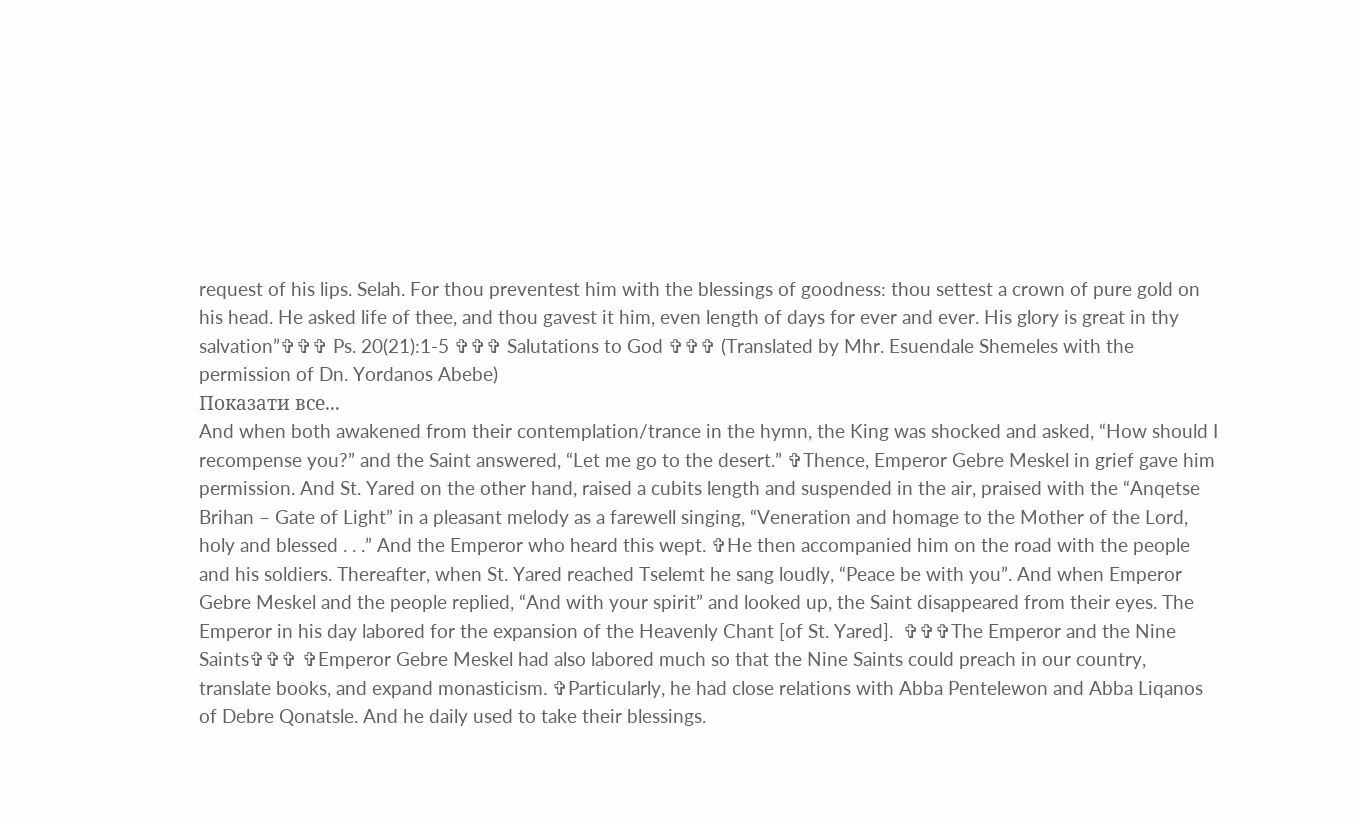request of his lips. Selah. For thou preventest him with the blessings of goodness: thou settest a crown of pure gold on his head. He asked life of thee, and thou gavest it him, even length of days for ever and ever. His glory is great in thy salvation”✞✞✞ Ps. 20(21):1-5 ✞✞✞ Salutations to God ✞✞✞ (Translated by Mhr. Esuendale Shemeles with the permission of Dn. Yordanos Abebe)
Показати все...
And when both awakened from their contemplation/trance in the hymn, the King was shocked and asked, “How should I recompense you?” and the Saint answered, “Let me go to the desert.” ✞Thence, Emperor Gebre Meskel in grief gave him permission. And St. Yared on the other hand, raised a cubits length and suspended in the air, praised with the “Anqetse Brihan – Gate of Light” in a pleasant melody as a farewell singing, “Veneration and homage to the Mother of the Lord, holy and blessed . . .” And the Emperor who heard this wept. ✞He then accompanied him on the road with the people and his soldiers. Thereafter, when St. Yared reached Tselemt he sang loudly, “Peace be with you”. And when Emperor Gebre Meskel and the people replied, “And with your spirit” and looked up, the Saint disappeared from their eyes. The Emperor in his day labored for the expansion of the Heavenly Chant [of St. Yared].  ✞✞✞The Emperor and the Nine Saints✞✞✞ ✞Emperor Gebre Meskel had also labored much so that the Nine Saints could preach in our country, translate books, and expand monasticism. ✞Particularly, he had close relations with Abba Pentelewon and Abba Liqanos of Debre Qonatsle. And he daily used to take their blessings.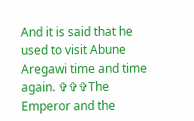And it is said that he used to visit Abune Aregawi time and time again. ✞✞✞The Emperor and the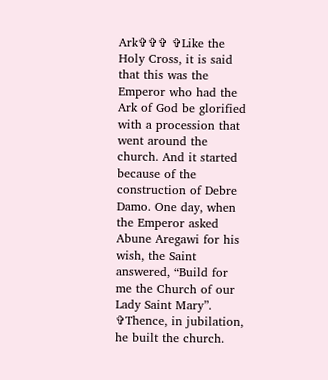Ark✞✞✞ ✞Like the Holy Cross, it is said that this was the Emperor who had the Ark of God be glorified with a procession that went around the church. And it started because of the construction of Debre Damo. One day, when the Emperor asked Abune Aregawi for his wish, the Saint answered, “Build for me the Church of our Lady Saint Mary”.   ✞Thence, in jubilation, he built the church.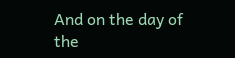And on the day of the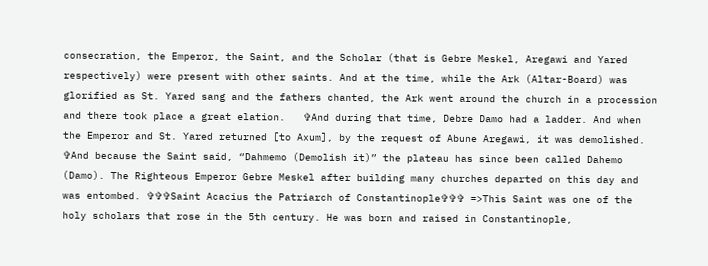consecration, the Emperor, the Saint, and the Scholar (that is Gebre Meskel, Aregawi and Yared respectively) were present with other saints. And at the time, while the Ark (Altar-Board) was glorified as St. Yared sang and the fathers chanted, the Ark went around the church in a procession and there took place a great elation.   ✞And during that time, Debre Damo had a ladder. And when the Emperor and St. Yared returned [to Axum], by the request of Abune Aregawi, it was demolished. ✞And because the Saint said, “Dahmemo (Demolish it)” the plateau has since been called Dahemo (Damo). The Righteous Emperor Gebre Meskel after building many churches departed on this day and was entombed. ✞✞✞Saint Acacius the Patriarch of Constantinople✞✞✞ =>This Saint was one of the holy scholars that rose in the 5th century. He was born and raised in Constantinople,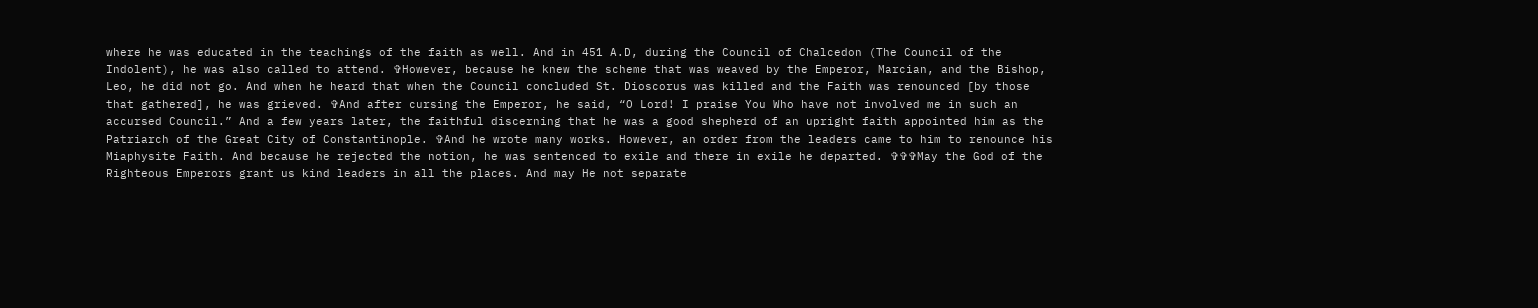where he was educated in the teachings of the faith as well. And in 451 A.D, during the Council of Chalcedon (The Council of the Indolent), he was also called to attend. ✞However, because he knew the scheme that was weaved by the Emperor, Marcian, and the Bishop, Leo, he did not go. And when he heard that when the Council concluded St. Dioscorus was killed and the Faith was renounced [by those that gathered], he was grieved. ✞And after cursing the Emperor, he said, “O Lord! I praise You Who have not involved me in such an accursed Council.” And a few years later, the faithful discerning that he was a good shepherd of an upright faith appointed him as the Patriarch of the Great City of Constantinople. ✞And he wrote many works. However, an order from the leaders came to him to renounce his Miaphysite Faith. And because he rejected the notion, he was sentenced to exile and there in exile he departed. ✞✞✞May the God of the Righteous Emperors grant us kind leaders in all the places. And may He not separate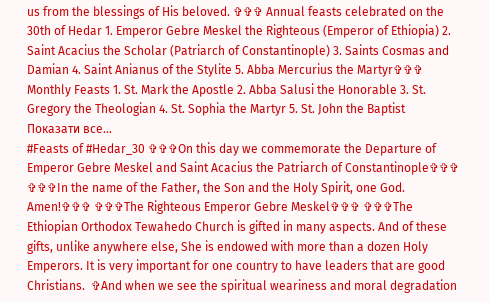us from the blessings of His beloved. ✞✞✞ Annual feasts celebrated on the 30th of Hedar 1. Emperor Gebre Meskel the Righteous (Emperor of Ethiopia) 2. Saint Acacius the Scholar (Patriarch of Constantinople) 3. Saints Cosmas and Damian 4. Saint Anianus of the Stylite 5. Abba Mercurius the Martyr✞✞✞ Monthly Feasts 1. St. Mark the Apostle 2. Abba Salusi the Honorable 3. St. Gregory the Theologian 4. St. Sophia the Martyr 5. St. John the Baptist
Показати все...
#Feasts of #Hedar_30 ✞✞✞On this day we commemorate the Departure of Emperor Gebre Meskel and Saint Acacius the Patriarch of Constantinople✞✞✞ ✞✞✞In the name of the Father, the Son and the Holy Spirit, one God. Amen!✞✞✞ ✞✞✞The Righteous Emperor Gebre Meskel✞✞✞ ✞✞✞The Ethiopian Orthodox Tewahedo Church is gifted in many aspects. And of these gifts, unlike anywhere else, She is endowed with more than a dozen Holy Emperors. It is very important for one country to have leaders that are good Christians.  ✞And when we see the spiritual weariness and moral degradation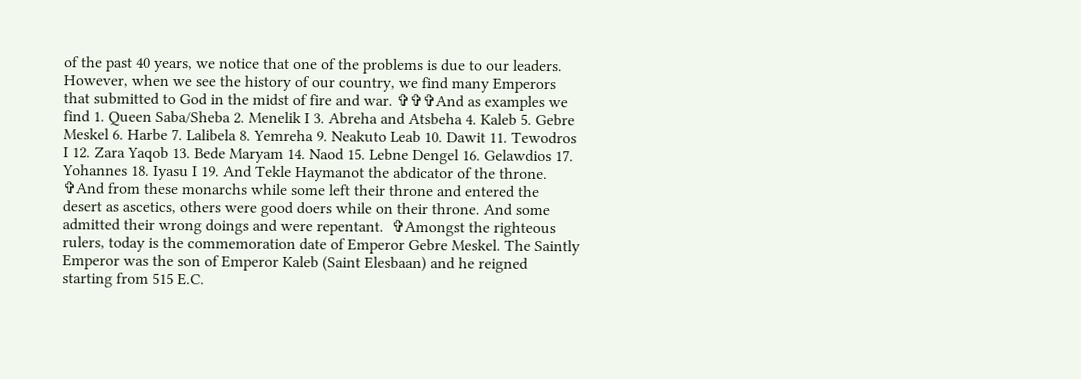of the past 40 years, we notice that one of the problems is due to our leaders. However, when we see the history of our country, we find many Emperors that submitted to God in the midst of fire and war. ✞✞✞And as examples we find 1. Queen Saba/Sheba 2. Menelik I 3. Abreha and Atsbeha 4. Kaleb 5. Gebre Meskel 6. Harbe 7. Lalibela 8. Yemreha 9. Neakuto Leab 10. Dawit 11. Tewodros I 12. Zara Yaqob 13. Bede Maryam 14. Naod 15. Lebne Dengel 16. Gelawdios 17. Yohannes 18. Iyasu I 19. And Tekle Haymanot the abdicator of the throne. ✞And from these monarchs while some left their throne and entered the desert as ascetics, others were good doers while on their throne. And some admitted their wrong doings and were repentant.  ✞Amongst the righteous rulers, today is the commemoration date of Emperor Gebre Meskel. The Saintly Emperor was the son of Emperor Kaleb (Saint Elesbaan) and he reigned starting from 515 E.C.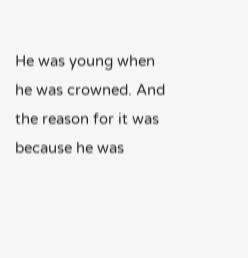He was young when he was crowned. And the reason for it was because he was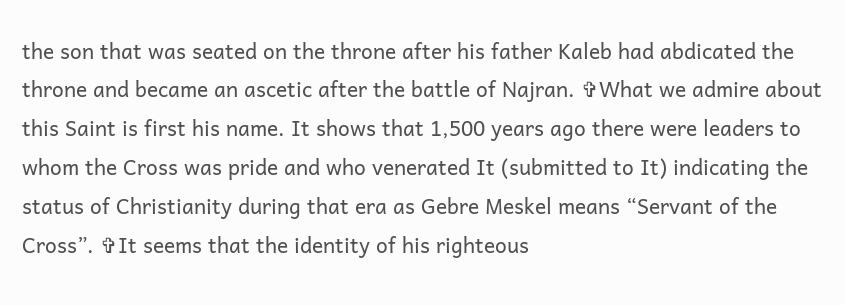the son that was seated on the throne after his father Kaleb had abdicated the throne and became an ascetic after the battle of Najran. ✞What we admire about this Saint is first his name. It shows that 1,500 years ago there were leaders to whom the Cross was pride and who venerated It (submitted to It) indicating the status of Christianity during that era as Gebre Meskel means “Servant of the Cross”. ✞It seems that the identity of his righteous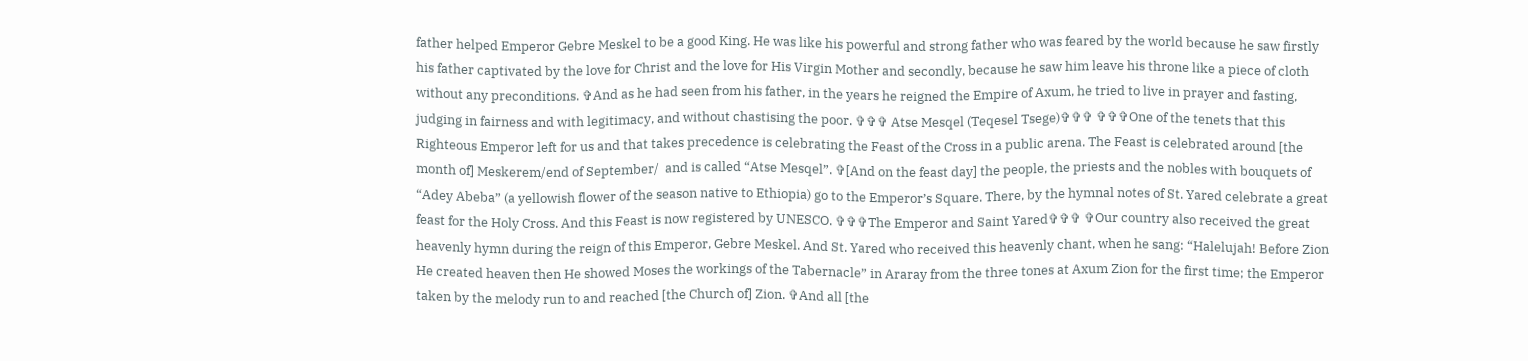father helped Emperor Gebre Meskel to be a good King. He was like his powerful and strong father who was feared by the world because he saw firstly his father captivated by the love for Christ and the love for His Virgin Mother and secondly, because he saw him leave his throne like a piece of cloth without any preconditions. ✞And as he had seen from his father, in the years he reigned the Empire of Axum, he tried to live in prayer and fasting, judging in fairness and with legitimacy, and without chastising the poor. ✞✞✞ Atse Mesqel (Teqesel Tsege)✞✞✞ ✞✞✞One of the tenets that this Righteous Emperor left for us and that takes precedence is celebrating the Feast of the Cross in a public arena. The Feast is celebrated around [the month of] Meskerem/end of September/  and is called “Atse Mesqel”. ✞[And on the feast day] the people, the priests and the nobles with bouquets of “Adey Abeba” (a yellowish flower of the season native to Ethiopia) go to the Emperor’s Square. There, by the hymnal notes of St. Yared celebrate a great feast for the Holy Cross. And this Feast is now registered by UNESCO. ✞✞✞The Emperor and Saint Yared✞✞✞ ✞Our country also received the great heavenly hymn during the reign of this Emperor, Gebre Meskel. And St. Yared who received this heavenly chant, when he sang: “Halelujah! Before Zion He created heaven then He showed Moses the workings of the Tabernacle” in Araray from the three tones at Axum Zion for the first time; the Emperor taken by the melody run to and reached [the Church of] Zion. ✞And all [the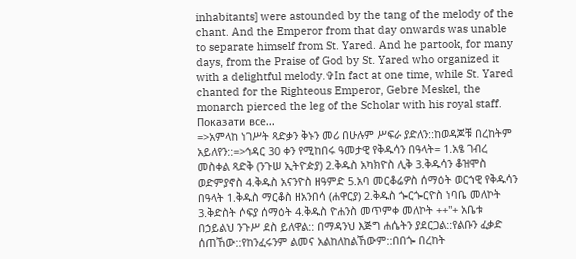inhabitants] were astounded by the tang of the melody of the chant. And the Emperor from that day onwards was unable to separate himself from St. Yared. And he partook, for many days, from the Praise of God by St. Yared who organized it with a delightful melody.✞In fact at one time, while St. Yared chanted for the Righteous Emperor, Gebre Meskel, the monarch pierced the leg of the Scholar with his royal staff.
Показати все...
=>አምላከ ነገሥት ጻድቃን ቅኑን መሪ በሁሉም ሥፍራ ያድለን::ከወዳጆቹ በረከትም አይለየን::=>ኅዳር 30 ቀን የሚከበሩ ዓመታዊ የቅዱሳን በዓላት= 1.አፄ ገብረ መስቀል ጻድቅ (ንጉሠ ኢትዮዽያ) 2.ቅዱስ አካክዮስ ሊቅ 3.ቅዱሳን ቆዝሞስ ወድምያኖስ 4.ቅዱስ አናንዮስ ዘዓምድ 5.አባ መርቆሬዎስ ሰማዕት ወርኀዊ የቅዱሳን በዓላት 1.ቅዱስ ማርቆስ ዘአንበሳ (ሐዋርያ) 2.ቅዱስ ጐርጐርዮስ ነባቤ መለኮት 3.ቅድስት ሶፍያ ሰማዕት 4.ቅዱስ ዮሐንስ መጥምቀ መለኮት ++"+ አቤቱ በኃይልህ ንጉሥ ደስ ይለዋል:: በማዳንህ እጅግ ሐሴትን ያደርጋል::የልቡን ፈቃድ ሰጠኸው::የከንፈሩንም ልመና አልከለከልኸውም::በበጐ በረከት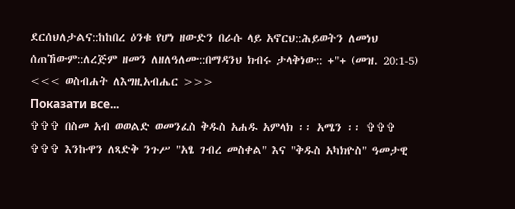ደርሰህለታልና::ከከበረ ዕንቁ የሆነ ዘውድን በራሱ ላይ አኖርህ::ሕይወትን ለመነህ ሰጠኸውም::ለረጅም ዘመን ለዘለዓለሙ::በማዳንህ ክብሩ ታላቅነው:: +"+ (መዝ. 20:1-5) <<< ወስብሐት ለእግዚአብሔር >>>
Показати все...
✞✞✞ በስመ አብ ወወልድ ወመንፈስ ቅዱስ አሐዱ አምላክ ፡፡ አሜን ፡፡ ✞✞✞ ✞✞✞ እንኩዋን ለጻድቅ ንጉሥ "አፄ ገብረ መስቀል" እና "ቅዱስ አካክዮስ" ዓመታዊ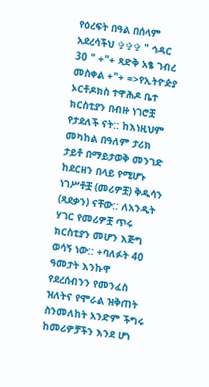የዕረፍት በዓል በሰላም አደረሳችህ ✞✞✞ " ኅዳር 30 " +"+ ጻድቅ አፄ ገብረ መስቀል +"+ =>የኢትዮዽያ ኦርቶዶክስ ተዋሕዶ ቤተ ክርስቲያን በብዙ ነገሮቿ የታደለች ናት:: ከእነዚህም መካከል በዓለም ታሪክ ታይቶ በማይታወቅ መንገድ ከደርዘን በላይ የሚሆኑ ነገሥቶቿ (መሪዎቿ) ቅዱሳን (ጻደቃን) ናቸው:: ለአንዲት ሃገር የመሪዎቿ ጥሩ ክርስቲያን መሆን እጅግ ወሳኝ ነው:: +ባለፉት 40 ዓመታት እንኩዋ የደረሰብንን የመንፈስ ዝለትና የሞራል ዝቅጠት ስንመለከት አንድም ችግሩ ከመሪዎቻችን እንደ ሆነ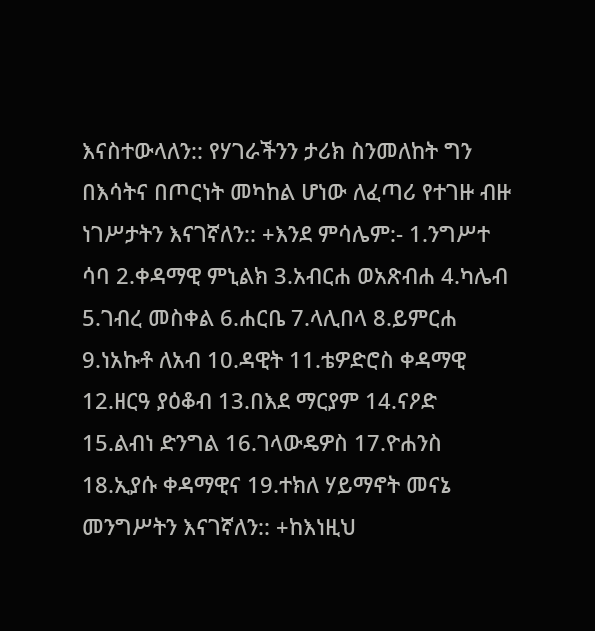እናስተውላለን:: የሃገራችንን ታሪክ ስንመለከት ግን በእሳትና በጦርነት መካከል ሆነው ለፈጣሪ የተገዙ ብዙ ነገሥታትን እናገኛለን:: +እንደ ምሳሌም:- 1.ንግሥተ ሳባ 2.ቀዳማዊ ምኒልክ 3.አብርሐ ወአጽብሐ 4.ካሌብ 5.ገብረ መስቀል 6.ሐርቤ 7.ላሊበላ 8.ይምርሐ 9.ነአኩቶ ለአብ 10.ዳዊት 11.ቴዎድሮስ ቀዳማዊ 12.ዘርዓ ያዕቆብ 13.በእደ ማርያም 14.ናዖድ 15.ልብነ ድንግል 16.ገላውዴዎስ 17.ዮሐንስ 18.ኢያሱ ቀዳማዊና 19.ተክለ ሃይማኖት መናኔ መንግሥትን እናገኛለን:: +ከእነዚህ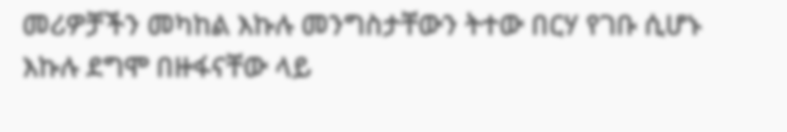መሪዎቻችን መካከል እኩሉ መንግስታቸውን ትተው በርሃ የገቡ ሲሆኑ እኩሉ ደግሞ በዙፋናቸው ላይ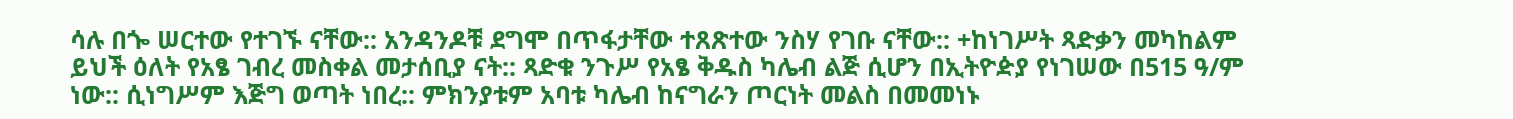ሳሉ በጐ ሠርተው የተገኙ ናቸው:: አንዳንዶቹ ደግሞ በጥፋታቸው ተጸጽተው ንስሃ የገቡ ናቸው:: +ከነገሥት ጻድቃን መካከልም ይህች ዕለት የአፄ ገብረ መስቀል መታሰቢያ ናት:: ጻድቁ ንጉሥ የአፄ ቅዱስ ካሌብ ልጅ ሲሆን በኢትዮዽያ የነገሠው በ515 ዓ/ም ነው:: ሲነግሥም እጅግ ወጣት ነበረ:: ምክንያቱም አባቱ ካሌብ ከናግራን ጦርነት መልስ በመመነኑ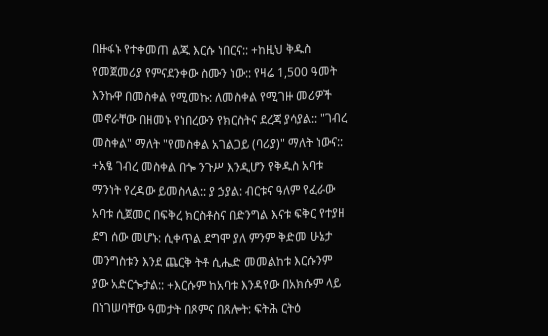በዙፋኑ የተቀመጠ ልጁ እርሱ ነበርና:: +ከዚህ ቅዱስ የመጀመሪያ የምናደንቀው ስሙን ነው:: የዛሬ 1,500 ዓመት እንኩዋ በመስቀል የሚመኩ: ለመስቀል የሚገዙ መሪዎች መኖራቸው በዘመኑ የነበረውን የክርስትና ደረጃ ያሳያል:: "ገብረ መስቀል" ማለት "የመስቀል አገልጋይ (ባሪያ)" ማለት ነውና:: +አፄ ገብረ መስቀል በጐ ንጉሥ እንዲሆን የቅዱስ አባቱ ማንነት የረዳው ይመስላል:: ያ ኃያል: ብርቱና ዓለም የፈራው አባቱ ሲጀመር በፍቅረ ክርስቶስና በድንግል እናቱ ፍቅር የተያዘ ደግ ሰው መሆኑ: ሲቀጥል ደግሞ ያለ ምንም ቅድመ ሁኔታ መንግስቱን እንደ ጨርቅ ትቶ ሲሔድ መመልከቱ እርሱንም ያው አድርጐታል:: +እርሱም ከአባቱ እንዳየው በአክሱም ላይ በነገሠባቸው ዓመታት በጾምና በጸሎት: ፍትሕ ርትዕ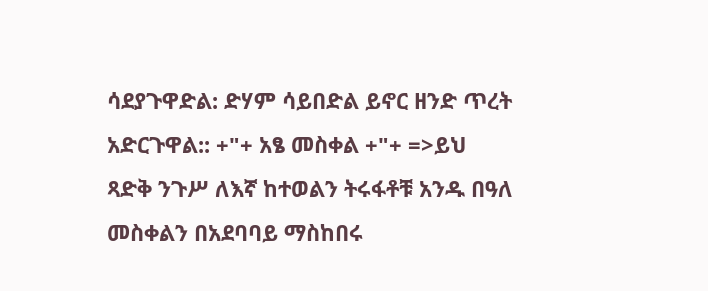ሳደያጉዋድል: ድሃም ሳይበድል ይኖር ዘንድ ጥረት አድርጉዋል:: +"+ አፄ መስቀል +"+ =>ይህ ጻድቅ ንጉሥ ለእኛ ከተወልን ትሩፋቶቹ አንዱ በዓለ መስቀልን በአደባባይ ማስከበሩ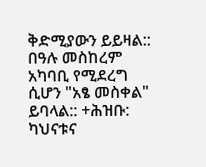ቅድሚያውን ይይዛል:: በዓሉ መስከረም አካባቢ የሚደረግ ሲሆን "አፄ መስቀል" ይባላል:: +ሕዝቡ: ካህናቱና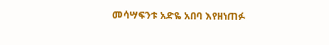መሳሣፍንቱ አድዬ አበባ እየዘነጠፉ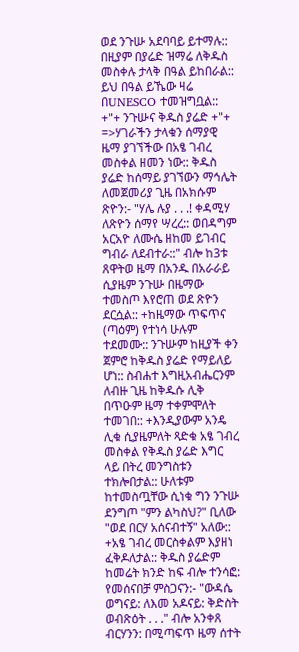ወደ ንጉሡ አደባባይ ይተማሉ:: በዚያም በያሬድ ዝማሬ ለቅዱስ መስቀሉ ታላቅ በዓል ይከበራል:: ይህ በዓል ይኼው ዛሬ በUNESCO ተመዝግቧል:: +"+ ንጉሡና ቅዱስ ያሬድ +"+ =>ሃገራችን ታላቁን ሰማያዊ ዜማ ያገኘችው በአፄ ገብረ መስቀል ዘመን ነው:: ቅዱስ ያሬድ ከሰማይ ያገኘውን ማኅሌት ለመጀመሪያ ጊዜ በአክሱም ጽዮን:- "ሃሌ ሉያ . . .! ቀዳሚሃ ለጽዮን ሰማየ ሣረረ:: ወበዳግም አርአዮ ለሙሴ ዘከመ ይገብር ግብራ ለደብተራ::" ብሎ ከ3ቱ ጸዋትወ ዜማ በአንዱ በአራራይ ሲያዜም ንጉሡ በዜማው ተመስጦ እየሮጠ ወደ ጽዮን ደርሷል:: +ከዜማው ጥፍጥና (ጣዕም) የተነሳ ሁሉም ተደመሙ:: ንጉሡም ከዚያች ቀን ጀምሮ ከቅዱስ ያሬድ የማይለይ ሆነ:: ስብሐተ እግዚአብሔርንም ለብዙ ጊዜ ከቅዱሱ ሊቅ በጥዑም ዜማ ተቀምሞለት ተመገበ:: +እንዲያውም አንዴ ሊቁ ሲያዜምለት ጻድቁ አፄ ገብረ መስቀል የቅዱስ ያሬድ እግር ላይ በትረ መንግስቱን ተክሎበታል:: ሁለቱም ከተመስጧቸው ሲነቁ ግን ንጉሡ ደንግጦ "ምን ልካስህ?" ቢለው "ወደ በርሃ አሰናብተኝ" አለው:: +አፄ ገብረ መርስቀልም እያዘነ ፈቅዶለታል:: ቅዱስ ያሬድም ከመሬት ክንድ ከፍ ብሎ ተንሳፎ: የመሰናበቻ ምስጋናን:- "ውዳሴ ወግናይ: ለእመ አዶናይ: ቅድስት ወብጽዕት . . ." ብሎ አንቀጸ ብርሃንን: በሚጣፍጥ ዜማ ሰተት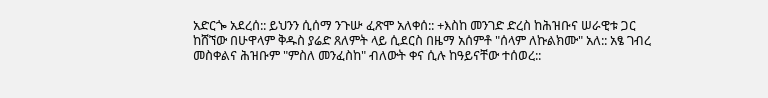አድርጐ አደረሰ:: ይህንን ሲሰማ ንጉሡ ፈጽሞ አለቀሰ:: +እስከ መንገድ ድረስ ከሕዝቡና ሠራዊቱ ጋር ከሸኘው በሁዋላም ቅዱስ ያሬድ ጸለምት ላይ ሲደርስ በዜማ አሰምቶ "ሰላም ለኩልክሙ" አለ:: አፄ ገብረ መስቀልና ሕዝቡም "ምስለ መንፈስከ" ብለውት ቀና ሲሉ ከዓይናቸው ተሰወረ::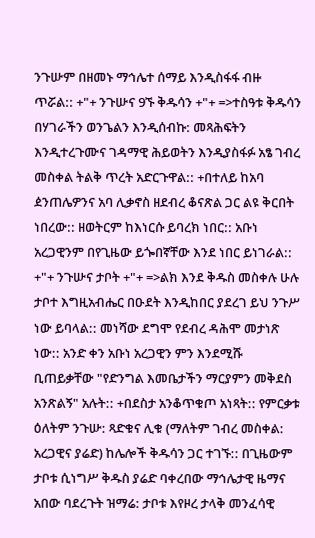ንጉሡም በዘመኑ ማኅሌተ ሰማይ እንዲስፋፋ ብዙ ጥሯል:: +"+ ንጉሡና 9ኙ ቅዱሳን +"+ =>ተስዓቱ ቅዱሳን በሃገራችን ወንጌልን እንዲሰብኩ: መጻሕፍትን እንዲተረጉሙና ገዳማዊ ሕይወትን እንዲያስፋፉ አፄ ገብረ መስቀል ትልቅ ጥረት አድርጉዋል:: +በተለይ ከአባ ዸንጠሌዎንና አባ ሊቃኖስ ዘደብረ ቆናጽል ጋር ልዩ ቅርበት ነበረው:: ዘወትርም ከእነርሱ ይባረክ ነበር:: አቡነ አረጋዊንም በየጊዜው ይጐበኛቸው እንደ ነበር ይነገራል:: +"+ ንጉሡና ታቦት +"+ =>ልክ እንደ ቅዱስ መስቀሉ ሁሉ ታቦተ እግዚአብሔር በዑደት እንዲከበር ያደረገ ይህ ንጉሥ ነው ይባላል:: መነሻው ደግሞ የደብረ ዳሕሞ መታነጽ ነው:: አንድ ቀን አቡነ አረጋዊን ምን እንደሚሹ ቢጠይቃቸው "የድንግል እመቤታችን ማርያምን መቅደስ አንጽልኝ" አሉት:: +በደስታ አንቆጥቁጦ አነጻት:: የምርቃቱ ዕለትም ንጉሡ: ጻድቁና ሊቁ (ማለትም ገብረ መስቀል: አረጋዊና ያሬድ) ከሌሎች ቅዱሳን ጋር ተገኙ:: በጊዜውም ታቦቱ ሲነግሥ ቅዱስ ያሬድ ባቀረበው ማኅሌታዊ ዜማና አበው ባደረጉት ዝማሬ: ታቦቱ እየዞረ ታላቅ መንፈሳዊ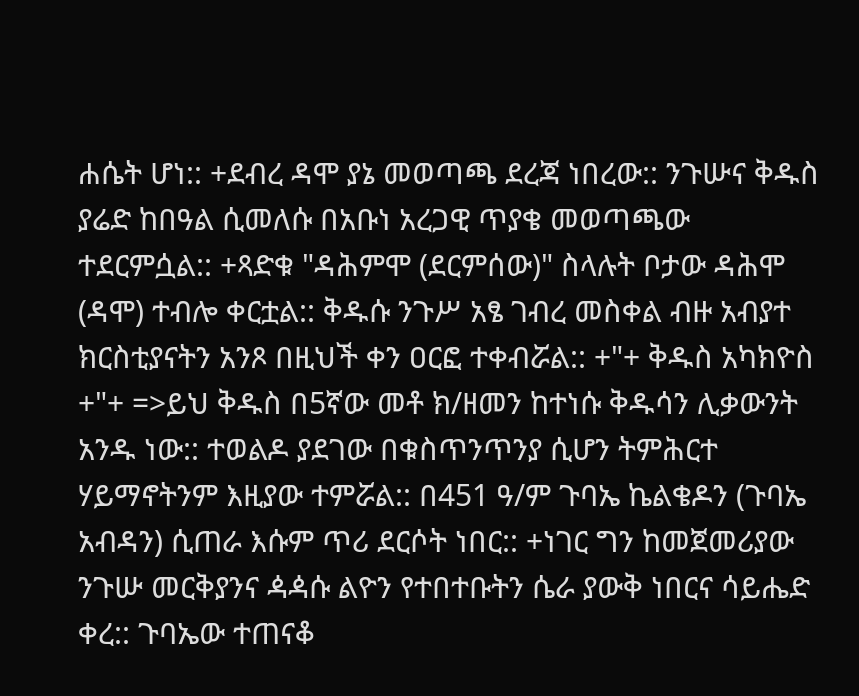ሐሴት ሆነ:: +ደብረ ዳሞ ያኔ መወጣጫ ደረጃ ነበረው:: ንጉሡና ቅዱስ ያሬድ ከበዓል ሲመለሱ በአቡነ አረጋዊ ጥያቄ መወጣጫው ተደርምሷል:: +ጻድቁ "ዳሕምሞ (ደርምሰው)" ስላሉት ቦታው ዳሕሞ (ዳሞ) ተብሎ ቀርቷል:: ቅዱሱ ንጉሥ አፄ ገብረ መስቀል ብዙ አብያተ ክርስቲያናትን አንጾ በዚህች ቀን ዐርፎ ተቀብሯል:: +"+ ቅዱስ አካክዮስ +"+ =>ይህ ቅዱስ በ5ኛው መቶ ክ/ዘመን ከተነሱ ቅዱሳን ሊቃውንት አንዱ ነው:: ተወልዶ ያደገው በቁስጥንጥንያ ሲሆን ትምሕርተ ሃይማኖትንም እዚያው ተምሯል:: በ451 ዓ/ም ጉባኤ ኬልቄዶን (ጉባኤ አብዳን) ሲጠራ እሱም ጥሪ ደርሶት ነበር:: +ነገር ግን ከመጀመሪያው ንጉሡ መርቅያንና ዻዻሱ ልዮን የተበተቡትን ሴራ ያውቅ ነበርና ሳይሔድ ቀረ:: ጉባኤው ተጠናቆ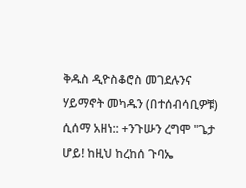ቅዱስ ዲዮስቆሮስ መገደሉንና ሃይማኖት መካዱን (በተሰብሳቢዎቹ) ሲሰማ አዘነ:: +ንጉሡን ረግሞ "ጌታ ሆይ! ከዚህ ከረከሰ ጉባኤ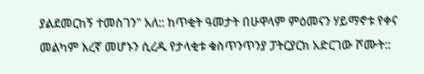ያልደመርከኝ ተመስገን" አለ:: ከጥቂት ዓመታት በሁዋላም ምዕመናን ሃይማኖቱ የቀና መልካም እረኛ መሆኑን ሲረዱ የታላቂቱ ቁስጥንጥንያ ፓትርያርክ አድርገው ሾሙት::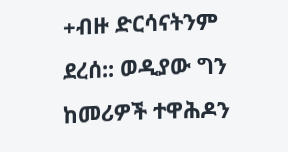+ብዙ ድርሳናትንም ደረሰ:: ወዲያው ግን ከመሪዎች ተዋሕዶን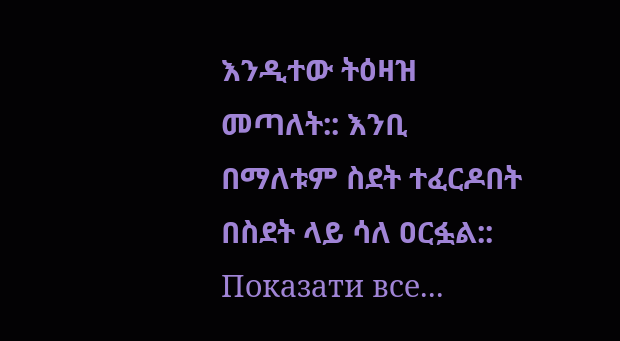እንዲተው ትዕዛዝ መጣለት:: እንቢ በማለቱም ስደት ተፈርዶበት በስደት ላይ ሳለ ዐርፏል::
Показати все...